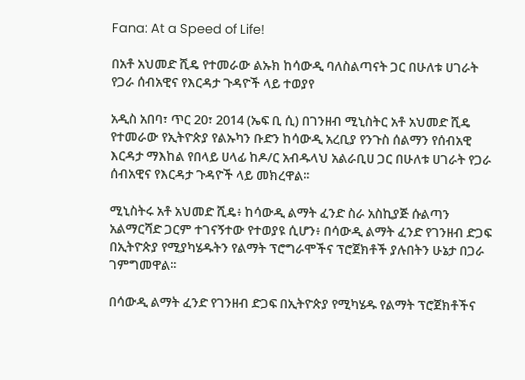Fana: At a Speed of Life!

በአቶ አህመድ ሺዴ የተመራው ልኡክ ከሳውዲ ባለስልጣናት ጋር በሁለቱ ሀገራት የጋራ ሰብአዊና የእርዳታ ጉዳዮች ላይ ተወያየ

አዲስ አበባ፣ ጥር 20፣ 2014 (ኤፍ ቢ ሲ) በገንዘብ ሚኒስትር አቶ አህመድ ሺዴ የተመራው የኢትዮጵያ የልኡካን ቡድን ከሳውዲ አረቢያ የንጉስ ሰልማን የሰብአዊ እርዳታ ማእከል የበላይ ሀላፊ ከዶ/ር አብዱላህ አልራቢሀ ጋር በሁለቱ ሀገራት የጋራ ሰብአዊና የእርዳታ ጉዳዮች ላይ መክረዋል፡፡

ሚኒስትሩ አቶ አህመድ ሺዴ፥ ከሳውዲ ልማት ፈንድ ስራ አስኪያጅ ሱልጣን አልማርሻድ ጋርም ተገናኝተው የተወያዩ ሲሆን፥ በሳውዲ ልማት ፈንድ የገንዘብ ድጋፍ በኢትዮጵያ የሚያካሄዱትን የልማት ፕሮግራሞችና ፕሮጀክቶች ያሉበትን ሁኔታ በጋራ ገምግመዋል፡፡

በሳውዲ ልማት ፈንድ የገንዘብ ድጋፍ በኢትዮጵያ የሚካሄዱ የልማት ፕሮጀክቶችና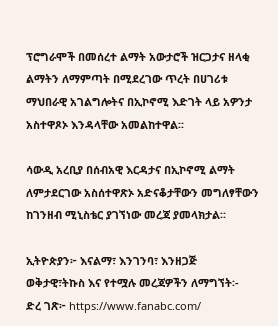ፕሮግራሞች በመሰረተ ልማት አውታሮች ዝርጋታና ዘላቂ ልማትን ለማምጣት በሚደረገው ጥረት በሀገሪቱ ማህበራዊ አገልግሎትና በኢኮኖሚ እድገት ላይ አዎንታ አስተዋጾኦ እንዳላቸው አመልከተዋል፡፡

ሳውዲ አረቢያ በሰብአዊ እርዳታና በኢኮኖሚ ልማት ለምታደርገው አስሰተዋጽኦ አድናቆታቸውን መግለፃቸውን ከገንዘብ ሚኒስቴር ያገኘነው መረጃ ያመላክታል፡፡

ኢትዮጵያን፦ እናልማ፣ እንገንባ፣ እንዘጋጅ
ወቅታዊ፣ትኩስ እና የተሟሉ መረጃዎችን ለማግኘት፡-
ድረ ገጽ፦ https://www.fanabc.com/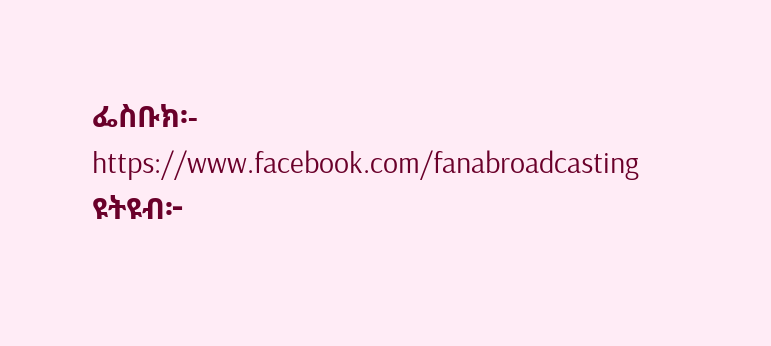ፌስቡክ፡- https://www.facebook.com/fanabroadcasting
ዩትዩብ፦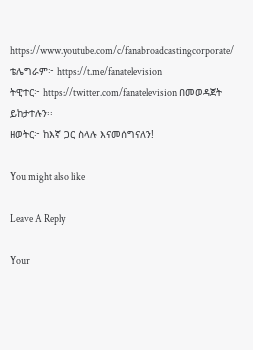https://www.youtube.com/c/fanabroadcastingcorporate/
ቴሌግራም፦ https://t.me/fanatelevision
ትዊተር፦ https://twitter.com/fanatelevision በመወዳጀት ይከታተሉን፡፡
ዘወትር፦ ከእኛ ጋር ስላሉ እናመሰግናለን!

You might also like

Leave A Reply

Your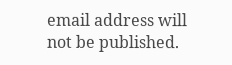email address will not be published.